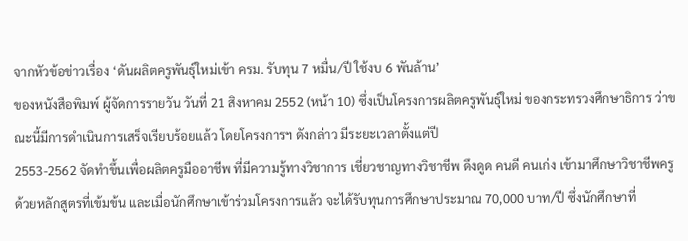จากหัวข้อข่าวเรื่อง ‘ดันผลิตครูพันธุ์ใหม่เข้า ครม. รับทุน 7 หมื่น/ปี ใช้งบ 6 พันล้าน’
ของหนังสือพิมพ์ ผู้จัดการรายวัน วันที่ 21 สิงหาคม 2552 (หน้า 10) ซึ่งเป็นโครงการผลิตครูพันธุ์ใหม่ ของกระทรวงศึกษาธิการ ว่าขณะนี้มีการดำเนินการเสร็จเรียบร้อยแล้ว โดยโครงการฯ ดังกล่าว มีระยะเวลาตั้งแต่ปี
2553-2562 จัดทำขึ้นเพื่อผลิตครูมืออาชีพ ที่มีความรู้ทางวิชาการ เชี่ยวชาญทางวิชาชีพ ดึงดูด คนดี คนเก่ง เข้ามาศึกษาวิชาชีพครู ด้วยหลักสูตรที่เข้มข้น และเมื่อนักศึกษาเข้าร่วมโครงการแล้ว จะได้รับทุนการศึกษาประมาณ 70,000 บาท/ปี ซึ่งนักศึกษาที่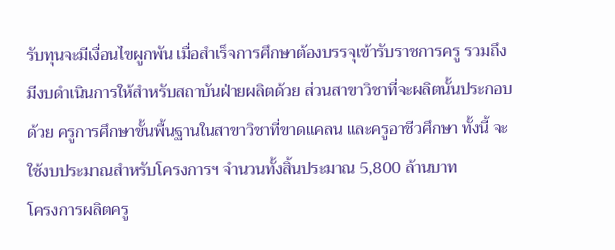รับทุนจะมีเงื่อนไขผูกพัน เมื่อสำเร็จการศึกษาต้องบรรจุเข้ารับราชการครู รวมถึงมีงบดำเนินการให้สำหรับสถาบันฝ่ายผลิตด้วย ส่วนสาขาวิชาที่จะผลิตนั้นประกอบด้วย ครูการศึกษาขั้นพื้นฐานในสาขาวิชาที่ขาดแคลน และครูอาชีวศึกษา ทั้งนี้ จะใช้งบประมาณสำหรับโครงการฯ จำนวนทั้งสิ้นประมาณ 5,800 ล้านบาท
โครงการผลิตครู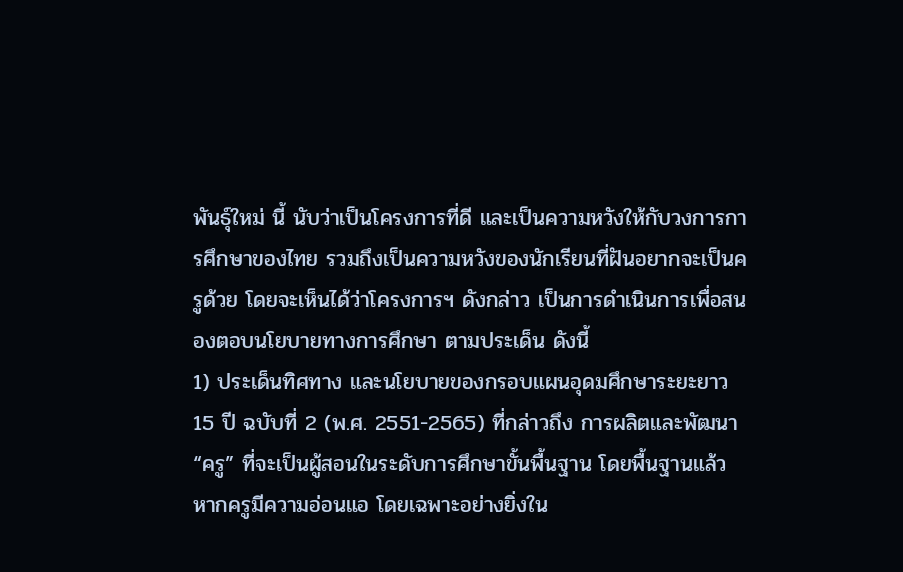พันธุ์ใหม่ นี้ นับว่าเป็นโครงการที่ดี และเป็นความหวังให้กับวงการการศึกษาของไทย รวมถึงเป็นความหวังของนักเรียนที่ฝันอยากจะเป็นครูด้วย โดยจะเห็นได้ว่าโครงการฯ ดังกล่าว เป็นการดำเนินการเพื่อสนองตอบนโยบายทางการศึกษา ตามประเด็น ดังนี้
1) ประเด็นทิศทาง และนโยบายของกรอบแผนอุดมศึกษาระยะยาว 15 ปี ฉบับที่ 2 (พ.ศ. 2551-2565) ที่กล่าวถึง การผลิตและพัฒนา “ครู” ที่จะเป็นผู้สอนในระดับการศึกษาขั้นพื้นฐาน โดยพื้นฐานแล้ว หากครูมีความอ่อนแอ โดยเฉพาะอย่างยิ่งใน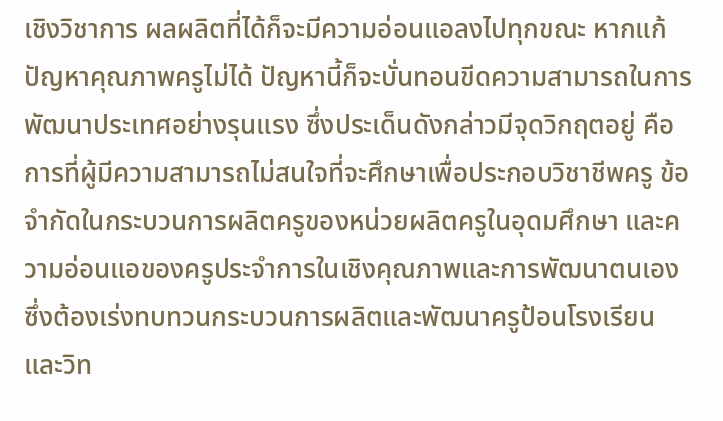เชิงวิชาการ ผลผลิตที่ได้ก็จะมีความอ่อนแอลงไปทุกขณะ หากแก้ปัญหาคุณภาพครูไม่ได้ ปัญหานี้ก็จะบั่นทอนขีดความสามารถในการพัฒนาประเทศอย่างรุนแรง ซึ่งประเด็นดังกล่าวมีจุดวิกฤตอยู่ คือ การที่ผู้มีความสามารถไม่สนใจที่จะศึกษาเพื่อประกอบวิชาชีพครู ข้อจำกัดในกระบวนการผลิตครูของหน่วยผลิตครูในอุดมศึกษา และความอ่อนแอของครูประจำการในเชิงคุณภาพและการพัฒนาตนเอง ซึ่งต้องเร่งทบทวนกระบวนการผลิตและพัฒนาครูป้อนโรงเรียน และวิท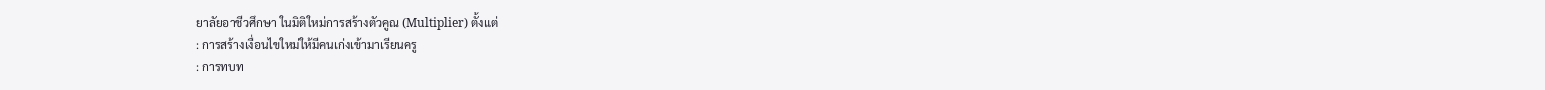ยาลัยอาชีวศึกษา ในมิติใหม่การสร้างตัวคูณ (Multiplier) ตั้งแต่
: การสร้างเงื่อนไขใหม่ให้มีคนเก่งเข้ามาเรียนครู
: การทบท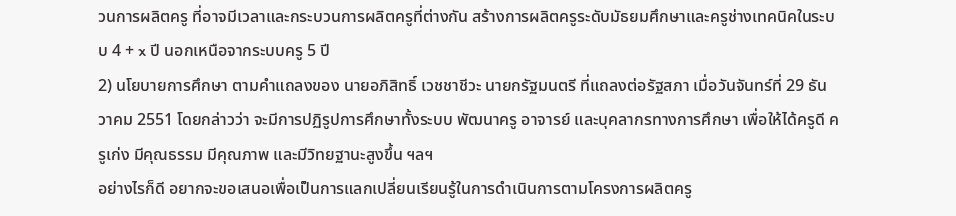วนการผลิตครู ที่อาจมีเวลาและกระบวนการผลิตครูที่ต่างกัน สร้างการผลิตครูระดับมัธยมศึกษาและครูช่างเทคนิคในระบบ 4 + x ปี นอกเหนือจากระบบครู 5 ปี
2) นโยบายการศึกษา ตามคำแถลงของ นายอภิสิทธิ์ เวชชาชีวะ นายกรัฐมนตรี ที่แถลงต่อรัฐสภา เมื่อวันจันทร์ที่ 29 ธันวาคม 2551 โดยกล่าวว่า จะมีการปฏิรูปการศึกษาทั้งระบบ พัฒนาครู อาจารย์ และบุคลากรทางการศึกษา เพื่อให้ได้ครูดี ครูเก่ง มีคุณธรรม มีคุณภาพ และมีวิทยฐานะสูงขึ้น ฯลฯ
อย่างไรก็ดี อยากจะขอเสนอเพื่อเป็นการแลกเปลี่ยนเรียนรู้ในการดำเนินการตามโครงการผลิตครู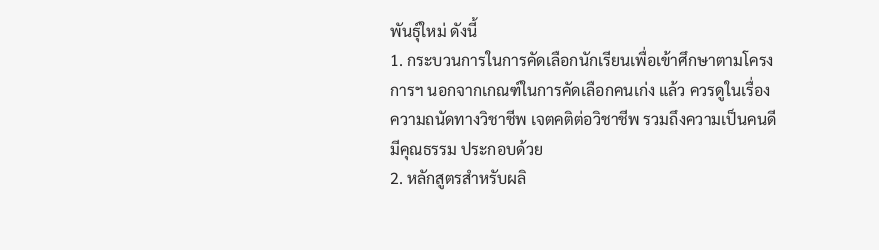พันธุ์ใหม่ ดังนี้
1. กระบวนการในการคัดเลือกนักเรียนเพื่อเข้าศึกษาตามโครงการฯ นอกจากเกณฑ์ในการคัดเลือกคนเก่ง แล้ว ควรดูในเรื่องความถนัดทางวิชาชีพ เจตคติต่อวิชาชีพ รวมถึงความเป็นคนดี มีคุณธรรม ประกอบด้วย
2. หลักสูตรสำหรับผลิ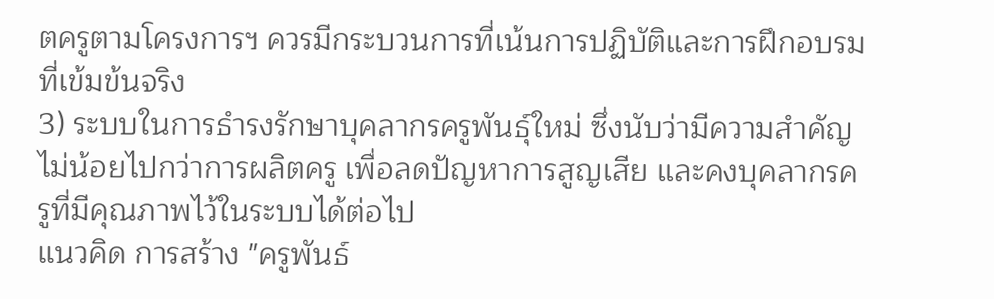ตครูตามโครงการฯ ควรมีกระบวนการที่เน้นการปฏิบัติและการฝึกอบรมที่เข้มข้นจริง
3) ระบบในการธำรงรักษาบุคลากรครูพันธุ์ใหม่ ซึ่งนับว่ามีความสำคัญไม่น้อยไปกว่าการผลิตครู เพื่อลดปัญหาการสูญเสีย และคงบุคลากรครูที่มีคุณภาพไว้ในระบบได้ต่อไป
แนวคิด การสร้าง "ครูพันธ์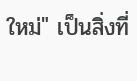ใหม่" เป็นสิ่งที่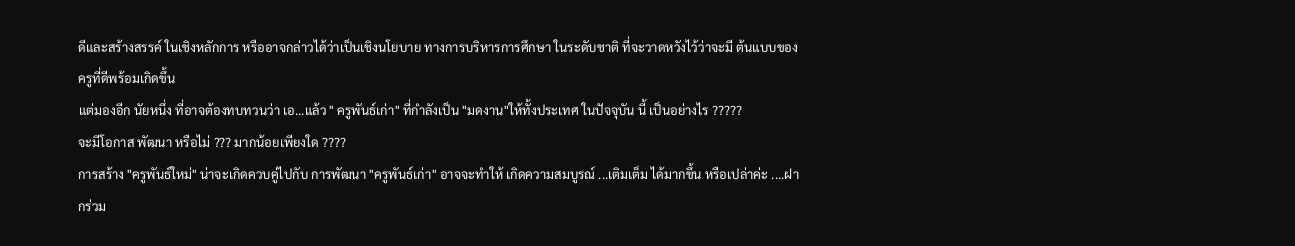ดีและสร้างสรรค์ ในเชิงหลักการ หรืออาจกล่าวได้ว่าเป็นเชิงนโยบาย ทางการบริหารการศึกษา ในระดับชาติ ที่จะวาดหวังไว้ว่าจะมี ต้นแบบของ ครูที่ดีพร้อมเกิดขึ้น
แต่มองอีก นัยหนึ่ง ที่อาจต้องทบทวนว่า เอ...แล้ว " ครูพันธ์เก่า" ที่กำลังเป็น "มดงาน"ให้ทั้งประเทศ ในปัจจุบัน นี้ เป็นอย่างไร ?????
จะมีโอกาส พัฒนา หรือไม่ ??? มากน้อยเพียงใด ????
การสร้าง "ครูพันธ์ใหม่" น่าจะเกิดควบคู่ไปกับ การพัฒนา "ครูพันธ์เก่า" อาจจะทำให้ เกิดความสมบูรณ์ ...เติมเต็ม ได้มากขึ้น หรือเปล่าค่ะ ....ฝากร่วม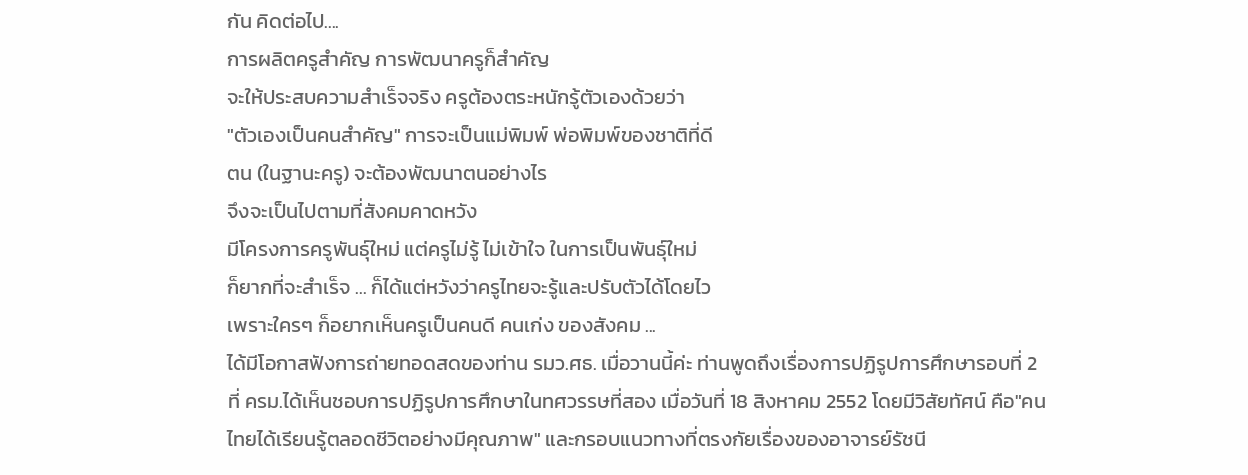กัน คิดต่อไป....
การผลิตครูสำคัญ การพัฒนาครูก็สำคัญ
จะให้ประสบความสำเร็จจริง ครูต้องตระหนักรู้ตัวเองด้วยว่า
"ตัวเองเป็นคนสำคัญ" การจะเป็นแม่พิมพ์ พ่อพิมพ์ของชาติที่ดี
ตน (ในฐานะครู) จะต้องพัฒนาตนอย่างไร
จึงจะเป็นไปตามที่สังคมคาดหวัง
มีโครงการครูพันธุ์ใหม่ แต่ครูไม่รู้ ไม่เข้าใจ ในการเป็นพันธุ์ใหม่
ก็ยากที่จะสำเร็จ ... ก็ได้แต่หวังว่าครูไทยจะรู้และปรับตัวได้โดยไว
เพราะใครๆ ก็อยากเห็นครูเป็นคนดี คนเก่ง ของสังคม ...
ได้มีโอกาสฟังการถ่ายทอดสดของท่าน รมว.ศธ. เมื่อวานนี้ค่ะ ท่านพูดถึงเรื่องการปฏิรูปการศึกษารอบที่ 2 ที่ ครม.ได้เห็นชอบการปฏิรูปการศึกษาในทศวรรษที่สอง เมื่อวันที่ 18 สิงหาคม 2552 โดยมีวิสัยทัศน์ คือ"คนไทยได้เรียนรู้ตลอดชีวิตอย่างมีคุณภาพ" และกรอบแนวทางที่ตรงกัยเรื่องของอาจารย์รัชนี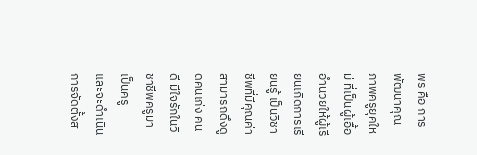พร คือ การพัฒนาคุณภาพครูยุคใหม่ ที่เป็นผู้เอื้ออำนวยให้ผู้เรียนเกิดการเรียนรู้ เป็นวิชาชีพที่มีคุณค่า สามารถดึงดูดคนเก่ง คนดี มีใจรักในวิชาชีพครูมาเป็นครู
และจะดำเนินการจัดตั้งส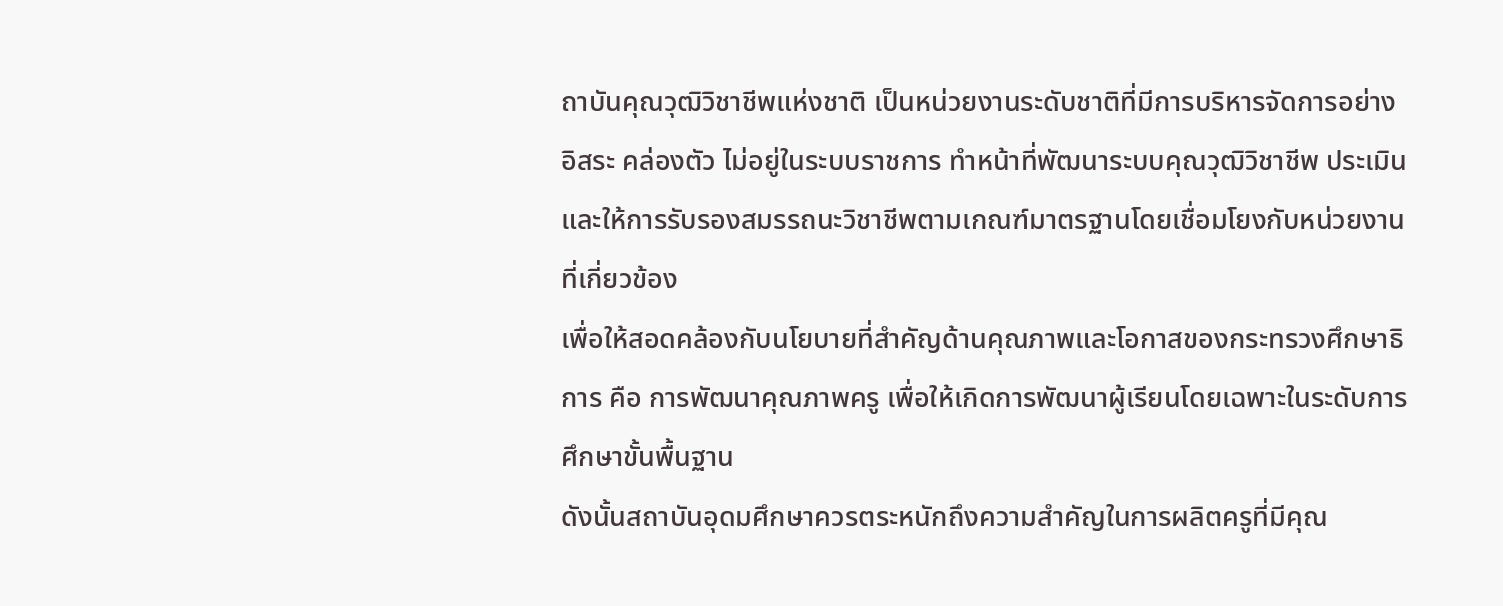ถาบันคุณวุฒิวิชาชีพแห่งชาติ เป็นหน่วยงานระดับชาติที่มีการบริหารจัดการอย่างอิสระ คล่องตัว ไม่อยู่ในระบบราชการ ทำหน้าที่พัฒนาระบบคุณวุฒิวิชาชีพ ประเมินและให้การรับรองสมรรถนะวิชาชีพตามเกณฑ์มาตรฐานโดยเชื่อมโยงกับหน่วยงานที่เกี่ยวข้อง
เพื่อให้สอดคล้องกับนโยบายที่สำคัญด้านคุณภาพและโอกาสของกระทรวงศึกษาธิการ คือ การพัฒนาคุณภาพครู เพื่อให้เกิดการพัฒนาผู้เรียนโดยเฉพาะในระดับการศึกษาขั้นพื้นฐาน
ดังนั้นสถาบันอุดมศึกษาควรตระหนักถึงความสำคัญในการผลิตครูที่มีคุณ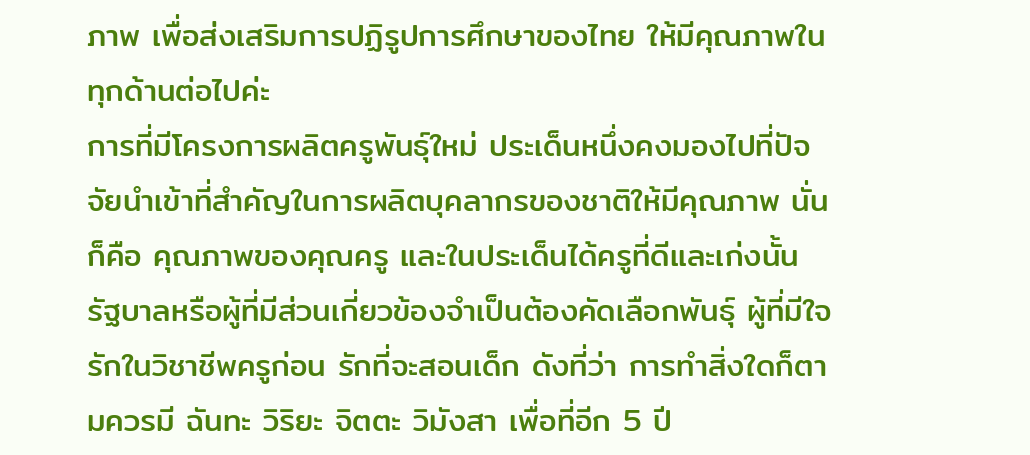ภาพ เพื่อส่งเสริมการปฏิรูปการศึกษาของไทย ให้มีคุณภาพในทุกด้านต่อไปค่ะ
การที่มีโครงการผลิตครูพันธุ์ใหม่ ประเด็นหนึ่งคงมองไปที่ปัจจัยนำเข้าที่สำคัญในการผลิตบุคลากรของชาติให้มีคุณภาพ นั่นก็คือ คุณภาพของคุณครู และในประเด็นได้ครูที่ดีและเก่งนั้น รัฐบาลหรือผู้ที่มีส่วนเกี่ยวข้องจำเป็นต้องคัดเลือกพันธุ์ ผู้ที่มีใจรักในวิชาชีพครูก่อน รักที่จะสอนเด็ก ดังที่ว่า การทำสิ่งใดก็ตามควรมี ฉันทะ วิริยะ จิตตะ วิมังสา เพื่อที่อีก 5 ปี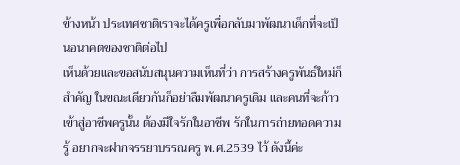ข้างหน้า ประเทศชาติเราจะได้ครูเพื่อกลับมาพัฒนาเด็กที่จะเป็นอนาคตของชาติต่อไป
เห็นด้วยและขอสนับสนุนความเห็นที่ว่า การสร้างครูพันธ์ใหม่ก็สำคัญ ในขณะเดียวกันก็อย่าลืมพัฒนาครูเดิม และคนที่จะก้าวเข้าสู่อาชีพครูนั้น ต้องมีใจรักในอาชีพ รักในการถ่ายทอดความรู้ อยากจะฝากจรรยาบรรณครู พ.ศ.2539 ไว้ ดังนี้ค่ะ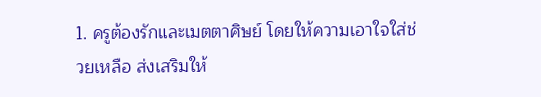1. ครูต้องรักและเมตตาศิษย์ โดยให้ความเอาใจใส่ช่วยเหลือ ส่งเสริมให้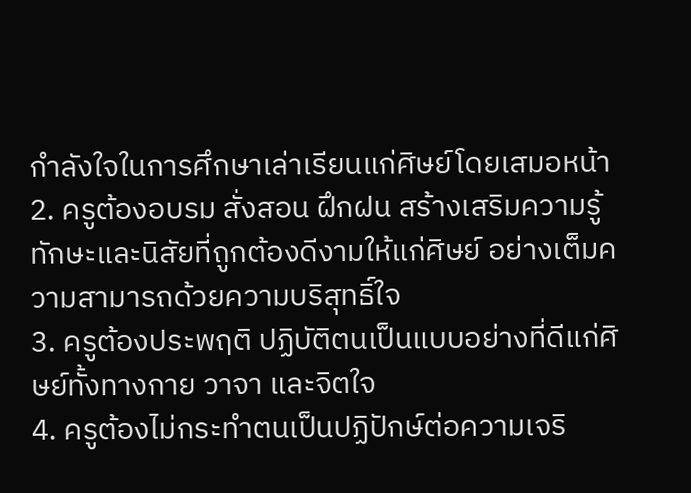กำลังใจในการศึกษาเล่าเรียนแก่ศิษย์โดยเสมอหน้า
2. ครูต้องอบรม สั่งสอน ฝึกฝน สร้างเสริมความรู้ ทักษะและนิสัยที่ถูกต้องดีงามให้แก่ศิษย์ อย่างเต็มความสามารถด้วยความบริสุทธิ์ใจ
3. ครูต้องประพฤติ ปฏิบัติตนเป็นแบบอย่างที่ดีแก่ศิษย์ทั้งทางกาย วาจา และจิตใจ
4. ครูต้องไม่กระทำตนเป็นปฏิปักษ์ต่อความเจริ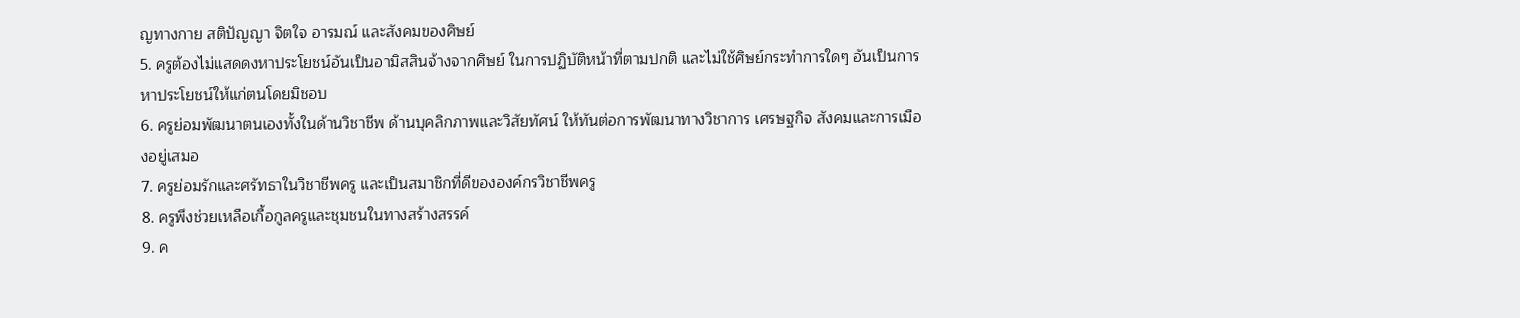ญทางกาย สติปัญญา จิตใจ อารมณ์ และสังคมของศิษย์
5. ครูต้องไม่แสดดงหาประโยชน์อันเป็นอามิสสินจ้างจากศิษย์ ในการปฏิบัติหน้าที่ตามปกติ และไม่ใช้ศิษย์กระทำการใดๆ อันเป็นการหาประโยชน์ให้แก่ตนโดยมิชอบ
6. ครูย่อมพัฒนาตนเองทั้งในด้านวิชาชีพ ด้านบุคลิกภาพและวิสัยทัศน์ ให้ทันต่อการพัฒนาทางวิชาการ เศรษฐกิจ สังคมและการเมืองอยู่เสมอ
7. ครูย่อมรักและศรัทธาในวิชาชีพครู และเป็นสมาชิกที่ดีขององค์กรวิชาชีพครู
8. ครูพึงช่วยเหลือเกื้อกูลครูและชุมชนในทางสร้างสรรค์
9. ค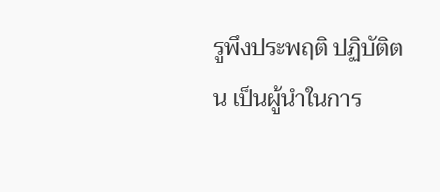รูพึงประพฤติ ปฏิบัติตน เป็นผู้นำในการ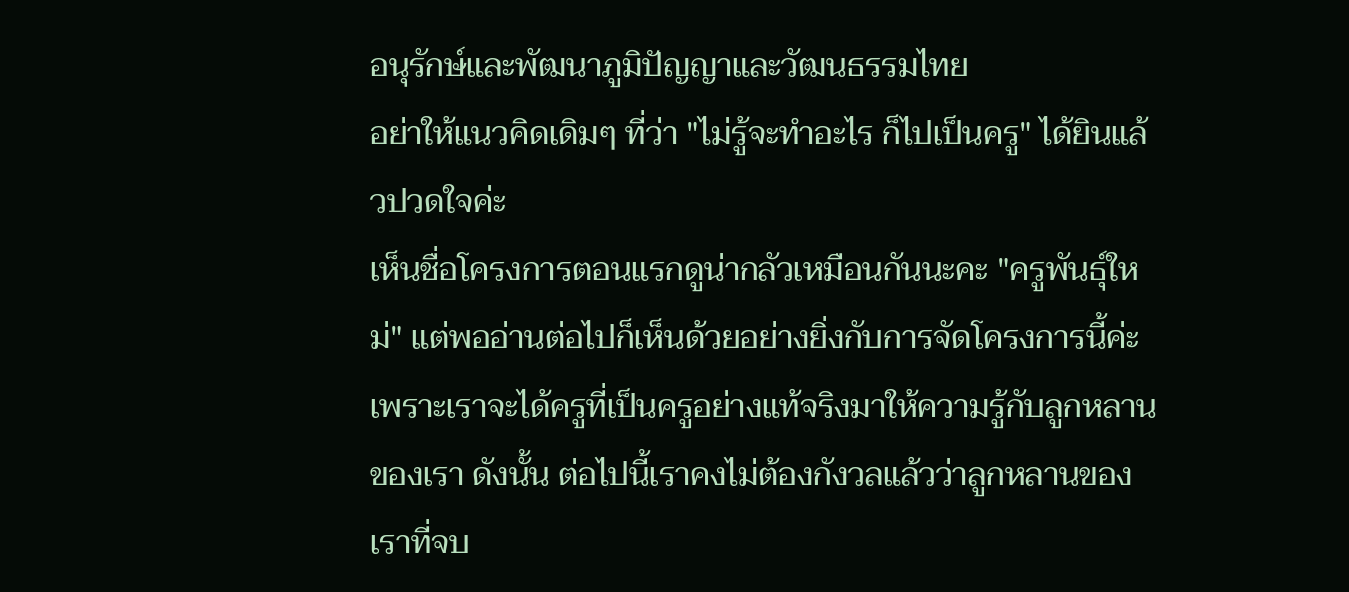อนุรักษ์และพัฒนาภูมิปัญญาและวัฒนธรรมไทย
อย่าให้แนวคิดเดิมๆ ที่ว่า "ไม่รู้จะทำอะไร ก็ไปเป็นครู" ได้ยินแล้วปวดใจค่ะ
เห็นชื่อโครงการตอนแรกดูน่ากลัวเหมือนกันนะคะ "ครูพันธุ์ใหม่" แต่พออ่านต่อไปก็เห็นด้วยอย่างยิ่งกับการจัดโครงการนี้ค่ะ เพราะเราจะได้ครูที่เป็นครูอย่างแท้จริงมาให้ความรู้กับลูกหลานของเรา ดังนั้น ต่อไปนี้เราคงไม่ต้องกังวลแล้วว่าลูกหลานของเราที่จบ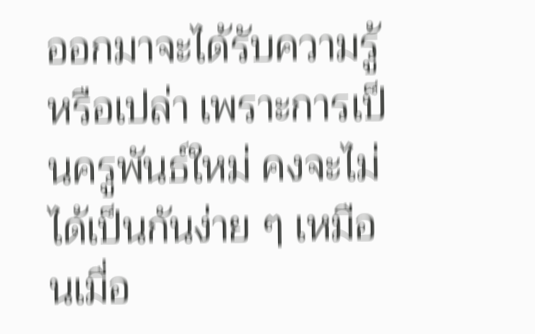ออกมาจะได้รับความรู้หรือเปล่า เพราะการเป็นครูพันธ์ใหม่ คงจะไม่ได้เป็นกันง่าย ๆ เหมือนเมื่อ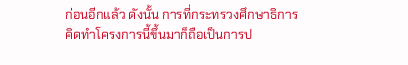ก่อนอีกแล้ว ดังนั้น การที่กระทรวงศึกษาธิการคิดทำโครงการนี้ขึ้นมาก็ถือเป็นการป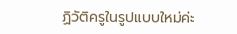ฏิวัติครูในรูปแบบใหม่ค่ะ